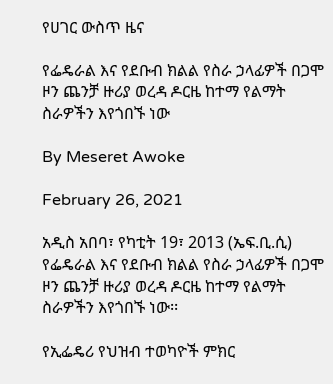የሀገር ውስጥ ዜና

የፌዴራል እና የደቡብ ክልል የስራ ኃላፊዎች በጋሞ ዞን ጨንቻ ዙሪያ ወረዳ ዶርዜ ከተማ የልማት ስራዎችን እየጎበኙ ነው

By Meseret Awoke

February 26, 2021

አዲስ አበባ፣ የካቲት 19፣ 2013 (ኤፍ.ቢ.ሲ) የፌዴራል እና የደቡብ ክልል የስራ ኃላፊዎች በጋሞ ዞን ጨንቻ ዙሪያ ወረዳ ዶርዜ ከተማ የልማት ስራዎችን እየጎበኙ ነው፡፡

የኢፌዴሪ የህዝብ ተወካዮች ምክር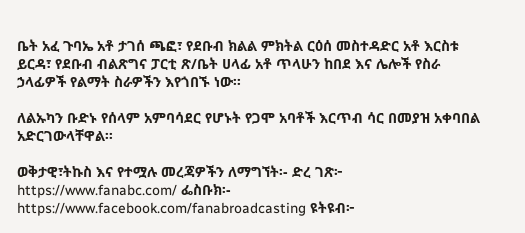ቤት አፈ ጉባኤ አቶ ታገሰ ጫፎ፣ የደቡብ ክልል ምክትል ርዕሰ መስተዳድር አቶ እርስቱ ይርዳ፣ የደቡብ ብልጽግና ፓርቲ ጽ/ቤት ሀላፊ አቶ ጥላሁን ከበደ እና ሌሎች የስራ ኃላፊዎች የልማት ስራዎችን እየጎበኙ ነው፡፡

ለልኡካን ቡድኑ የሰላም አምባሳደር የሆኑት የጋሞ አባቶች እርጥብ ሳር በመያዝ አቀባበል አድርገውላቸዋል፡፡

ወቅታዊ፣ትኩስ እና የተሟሉ መረጃዎችን ለማግኘት፡- ድረ ገጽ፦ https://www.fanabc.com/ ፌስቡክ፡- https://www.facebook.com/fanabroadcasting ዩትዩብ፦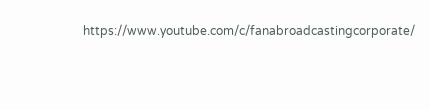https://www.youtube.com/c/fanabroadcastingcorporate/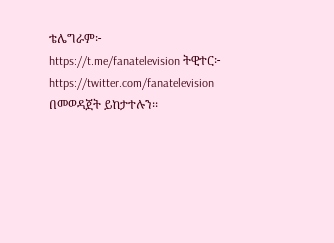ቴሌግራም፦ https://t.me/fanatelevision ትዊተር፦ https://twitter.com/fanatelevision በመወዳጀት ይከታተሉን፡፡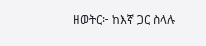ዘወትር፦ ከእኛ ጋር ስላሉ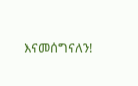እናመሰግናለን!